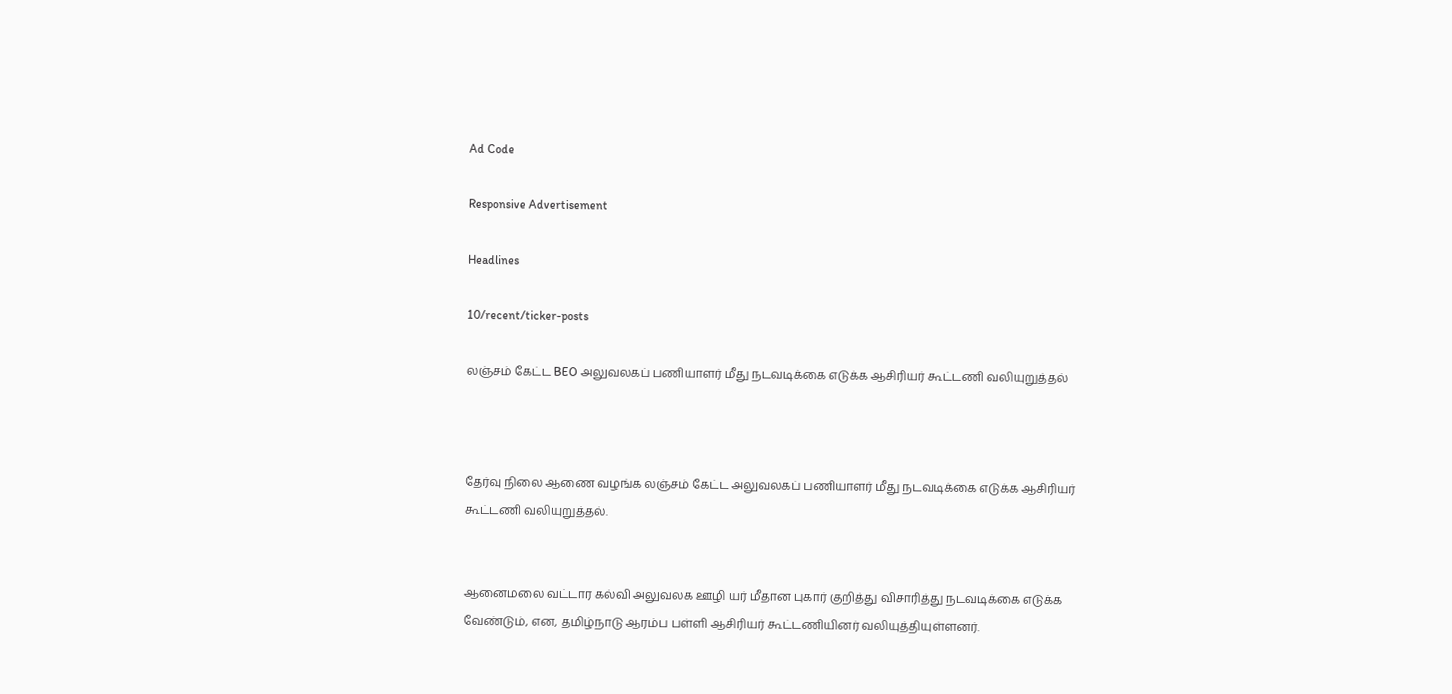Ad Code

Responsive Advertisement

Headlines

10/recent/ticker-posts

லஞ்சம் கேட்ட BEO அலுவலகப் பணியாளர் மீது நடவடிக்கை எடுக்க ஆசிரியர் கூட்டணி வலியுறுத்தல்



தேர்வு நிலை ஆணை வழங்க லஞ்சம் கேட்ட அலுவலகப் பணியாளர் மீது நடவடிக்கை எடுக்க ஆசிரியர் கூட்டணி வலியுறுத்தல்.


ஆனைமலை வட்டார கல்வி அலுவலக ஊழி யர் மீதான புகார் குறித்து விசாரித்து நடவடிக்கை எடுக்க வேண்டும், என, தமிழ்நாடு ஆரம்ப பள்ளி ஆசிரியர் கூட்டணியினர் வலியுத்தியுள்ளனர்.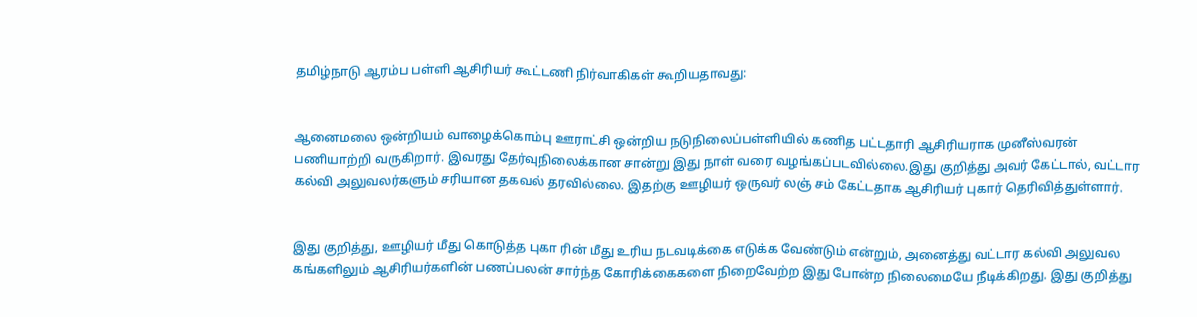தமிழ்நாடு ஆரம்ப பள்ளி ஆசிரியர் கூட்டணி நிர்வாகிகள் கூறியதாவது:


ஆனைமலை ஒன்றியம் வாழைக்கொம்பு ஊராட்சி ஒன்றிய நடுநிலைப்பள்ளியில் கணித பட்டதாரி ஆசிரியராக முனீஸ்வரன் பணியாற்றி வருகிறார். இவரது தேர்வுநிலைக்கான சான்று இது நாள் வரை வழங்கப்படவில்லை.இது குறித்து அவர் கேட்டால், வட்டார கல்வி அலுவலர்களும் சரியான தகவல் தரவில்லை. இதற்கு ஊழியர் ஒருவர் லஞ் சம் கேட்டதாக ஆசிரியர் புகார் தெரிவித்துள்ளார்.


இது குறித்து, ஊழியர் மீது கொடுத்த புகா ரின் மீது உரிய நடவடிக்கை எடுக்க வேண்டும் என்றும், அனைத்து வட்டார கல்வி அலுவல கங்களிலும் ஆசிரியர்களின் பணப்பலன் சார்ந்த கோரிக்கைகளை நிறைவேற்ற இது போன்ற நிலைமையே நீடிக்கிறது. இது குறித்து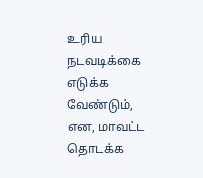உரிய நடவடிக்கை எடுக்க வேண்டும், என, மாவட்ட தொடக்க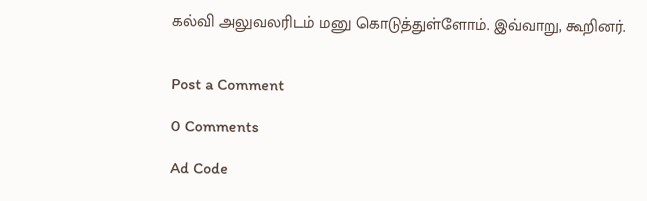கல்வி அலுவலரிடம் மனு கொடுத்துள்ளோம். இவ்வாறு, கூறினர்.


Post a Comment

0 Comments

Ad Code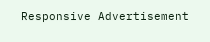Responsive Advertisement